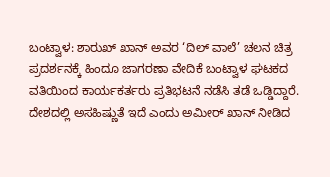ಬಂಟ್ವಾಳ: ಶಾರುಖ್ ಖಾನ್ ಅವರ ‘ದಿಲ್ ವಾಲೆ’ ಚಲನ ಚಿತ್ರ ಪ್ರದರ್ಶನಕ್ಕೆ ಹಿಂದೂ ಜಾಗರಣಾ ವೇದಿಕೆ ಬಂಟ್ವಾಳ ಘಟಕದ ವತಿಯಿಂದ ಕಾರ್ಯಕರ್ತರು ಪ್ರತಿಭಟನೆ ನಡೆಸಿ ತಡೆ ಒಡ್ಡಿದ್ದಾರೆ. ದೇಶದಲ್ಲಿ ಅಸಹಿಷ್ಣುತೆ ಇದೆ ಎಂದು ಅಮೀರ್ ಖಾನ್ ನೀಡಿದ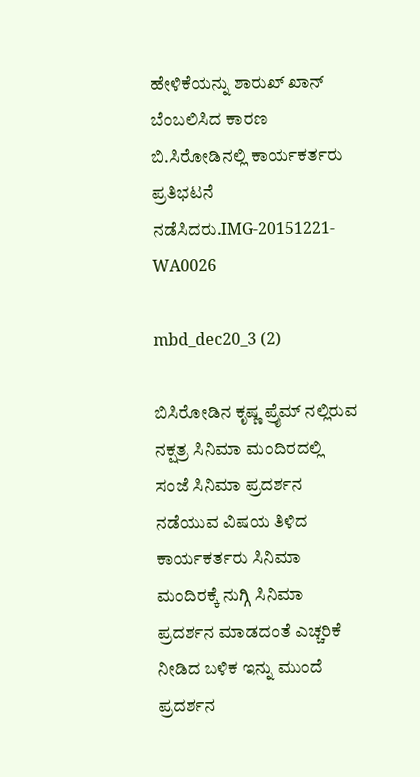ಹೇಳಿಕೆಯನ್ನು ಶಾರುಖ್ ಖಾನ್ ಬೆಂಬಲಿಸಿದ ಕಾರಣ ಬಿ.ಸಿರೋಡಿನಲ್ಲಿ ಕಾರ್ಯಕರ್ತರು ಪ್ರತಿಭಟನೆ ನಡೆಸಿದರು.IMG-20151221-WA0026

mbd_dec20_3 (2)

ಬಿಸಿರೋಡಿನ ಕೃಷ್ಣ ಪ್ರೈಮ್ ನಲ್ಲಿರುವ ನಕ್ಷತ್ರ ಸಿನಿಮಾ ಮಂದಿರದಲ್ಲಿ ಸಂಜೆ ಸಿನಿಮಾ ಪ್ರದರ್ಶನ ನಡೆಯುವ ವಿಷಯ ತಿಳಿದ ಕಾರ್ಯಕರ್ತರು ಸಿನಿಮಾ ಮಂದಿರಕ್ಕೆ ನುಗ್ಗಿ ಸಿನಿಮಾ ಪ್ರದರ್ಶನ ಮಾಡದಂತೆ ಎಚ್ಚರಿಕೆ ನೀಡಿದ ಬಳಿಕ ಇನ್ನು ಮುಂದೆ ಪ್ರದರ್ಶನ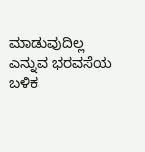ಮಾಡುವುದಿಲ್ಲ ಎನ್ನುವ ಭರವಸೆಯ ಬಳಿಕ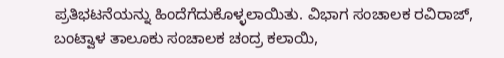ಪ್ರತಿಭಟನೆಯನ್ನು ಹಿಂದೆಗೆದುಕೊಳ್ಳಲಾಯಿತು. ವಿಭಾಗ ಸಂಚಾಲಕ ರವಿರಾಜ್, ಬಂಟ್ವಾಳ ತಾಲೂಕು ಸಂಚಾಲಕ ಚಂದ್ರ ಕಲಾಯಿ,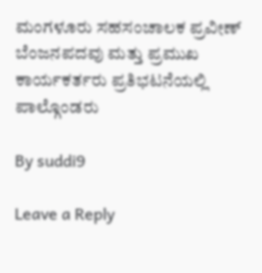ಮಂಗಳೂರು ಸಹಸಂಚಾಲಕ ಪ್ರವೀಣ್ ಬೆಂಜನಪದವು ಮತ್ತು ಪ್ರಮುಖ ಕಾರ್ಯಕರ್ತರು ಪ್ರತಿಭಟನೆಯಲ್ಲಿ ಪಾಲ್ಗೊಂಡರು

By suddi9

Leave a Reply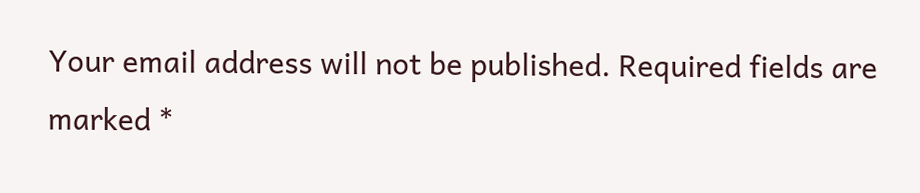Your email address will not be published. Required fields are marked *